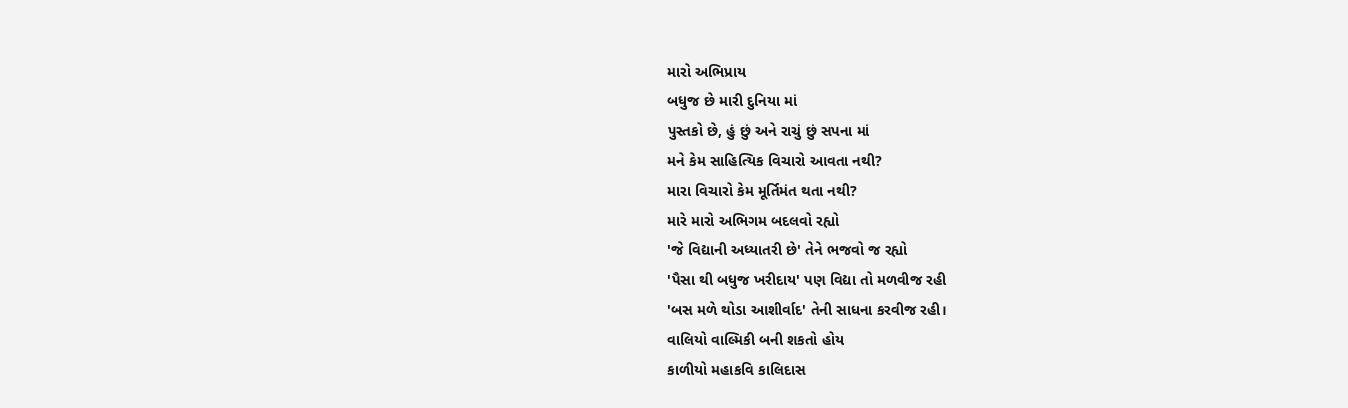મારો અભિપ્રાય
બધુજ છે મારી દુનિયા માં
પુસ્તકો છે, હું છું અને રાચું છું સપના માં
મને કેમ સાહિત્યિક વિચારો આવતા નથી?
મારા વિચારો કેમ મૂર્તિમંત થતા નથી?
મારે મારો અભિગમ બદલવો રહ્યો
'જે વિદ્યાની અધ્યાતરી છે' તેને ભજવો જ રહ્યો
'પૈસા થી બધુજ ખરીદાય' પણ વિદ્યા તો મળવીજ રહી
'બસ મળે થોડા આશીર્વાદ' તેની સાધના કરવીજ રહી।
વાલિયો વાલ્મિકી બની શકતો હોય
કાળીયો મહાકવિ કાલિદાસ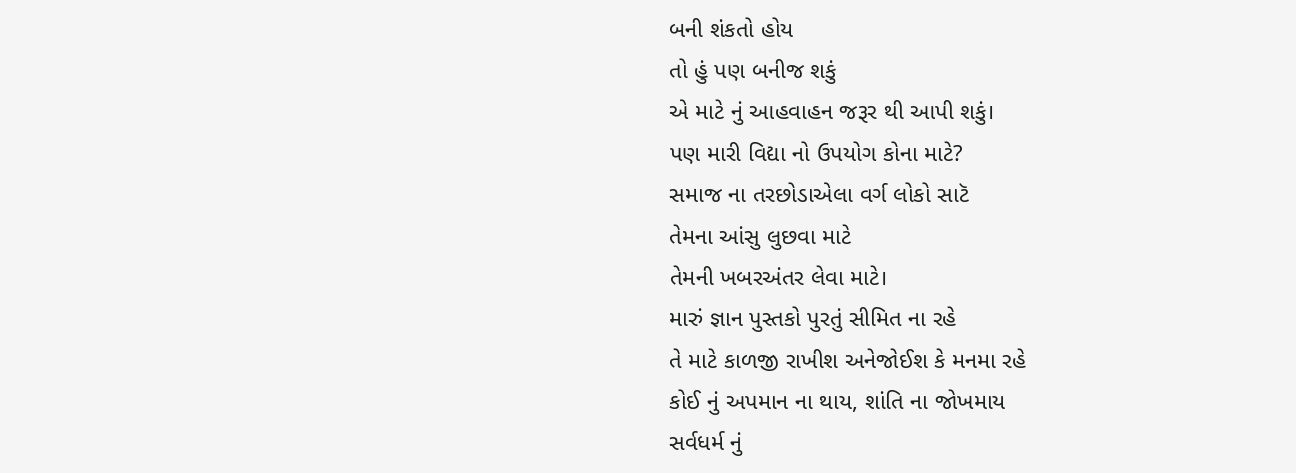બની શંકતો હોય
તો હું પણ બનીજ શકું
એ માટે નું આહવાહન જરૂર થી આપી શકું।
પણ મારી વિદ્યા નો ઉપયોગ કોના માટે?
સમાજ ના તરછોડાએલા વર્ગ લોકો સાટૅ
તેમના આંસુ લુછવા માટે
તેમની ખબરઅંતર લેવા માટે।
મારું જ્ઞાન પુસ્તકો પુરતું સીમિત ના રહે
તે માટે કાળજી રાખીશ અનેજોઈશ કે મનમા રહે
કોઈ નું અપમાન ના થાય, શાંતિ ના જોખમાય
સર્વધર્મ નું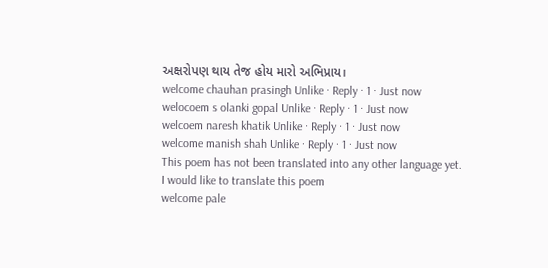અક્ષરોપણ થાય તેજ હોય મારો અભિપ્રાય।
welcome chauhan prasingh Unlike · Reply · 1 · Just now
welocoem s olanki gopal Unlike · Reply · 1 · Just now
welcoem naresh khatik Unlike · Reply · 1 · Just now
welcome manish shah Unlike · Reply · 1 · Just now
This poem has not been translated into any other language yet.
I would like to translate this poem
welcome pale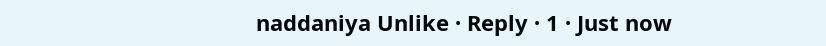naddaniya Unlike · Reply · 1 · Just now